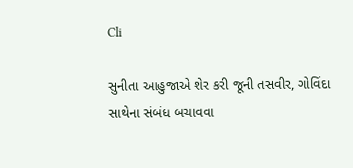Cli

સુનીતા આહુજાએ શેર કરી જૂની તસવીર, ગોવિંદા સાથેના સંબંધ બચાવવા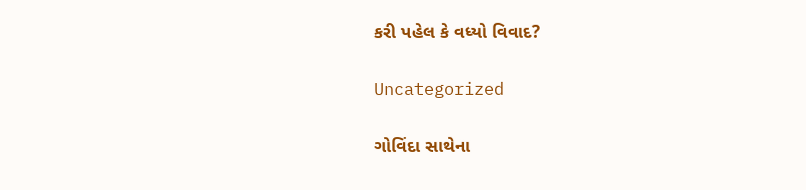કરી પહેલ કે વધ્યો વિવાદ?

Uncategorized

ગોવિંદા સાથેના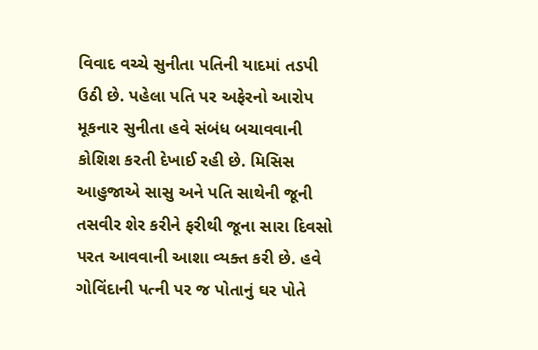વિવાદ વચ્ચે સુનીતા પતિની યાદમાં તડપી ઉઠી છે. પહેલા પતિ પર અફેરનો આરોપ મૂકનાર સુનીતા હવે સંબંધ બચાવવાની કોશિશ કરતી દેખાઈ રહી છે. મિસિસ આહુજાએ સાસુ અને પતિ સાથેની જૂની તસવીર શેર કરીને ફરીથી જૂના સારા દિવસો પરત આવવાની આશા વ્યક્ત કરી છે. હવે ગોવિંદાની પત્ની પર જ પોતાનું ઘર પોતે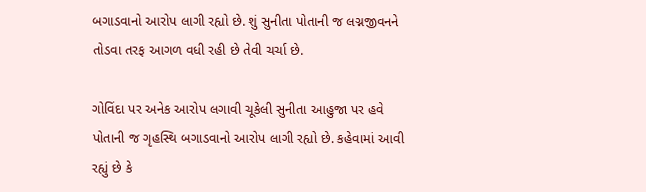બગાડવાનો આરોપ લાગી રહ્યો છે. શું સુનીતા પોતાની જ લગ્નજીવનને તોડવા તરફ આગળ વધી રહી છે તેવી ચર્ચા છે.

ગોવિંદા પર અનેક આરોપ લગાવી ચૂકેલી સુનીતા આહુજા પર હવે પોતાની જ ગૃહસ્થિ બગાડવાનો આરોપ લાગી રહ્યો છે. કહેવામાં આવી રહ્યું છે કે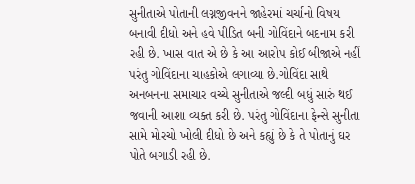સુનીતાએ પોતાની લગ્નજીવનને જાહેરમાં ચર્ચાનો વિષય બનાવી દીધો અને હવે પીડિત બની ગોવિંદાને બદનામ કરી રહી છે. ખાસ વાત એ છે કે આ આરોપ કોઈ બીજાએ નહીં પરંતુ ગોવિંદાના ચાહકોએ લગાવ્યા છે.ગોવિંદા સાથે અનબનના સમાચાર વચ્ચે સુનીતાએ જલ્દી બધું સારું થઈ જવાની આશા વ્યક્ત કરી છે. પરંતુ ગોવિંદાના ફેન્સે સુનીતા સામે મોરચો ખોલી દીધો છે અને કહ્યું છે કે તે પોતાનું ઘર પોતે બગાડી રહી છે.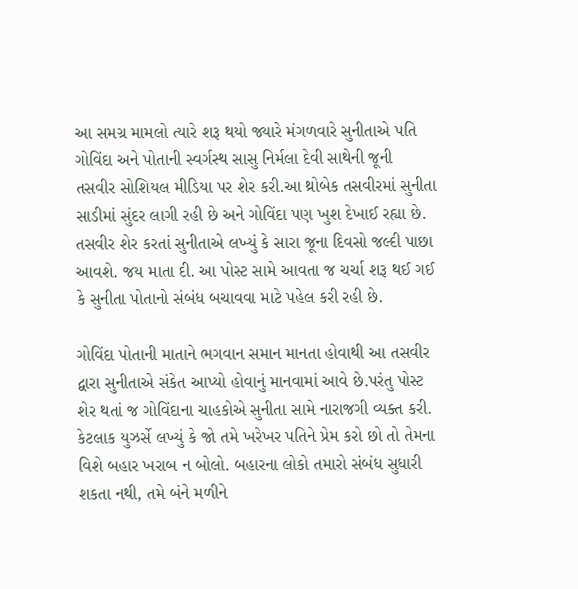આ સમગ્ર મામલો ત્યારે શરૂ થયો જ્યારે મંગળવારે સુનીતાએ પતિ ગોવિંદા અને પોતાની સ્વર્ગસ્થ સાસુ નિર્મલા દેવી સાથેની જૂની તસવીર સોશિયલ મીડિયા પર શેર કરી.આ થ્રોબેક તસવીરમાં સુનીતા સાડીમાં સુંદર લાગી રહી છે અને ગોવિંદા પણ ખુશ દેખાઈ રહ્યા છે. તસવીર શેર કરતાં સુનીતાએ લખ્યું કે સારા જૂના દિવસો જલ્દી પાછા આવશે. જય માતા દી. આ પોસ્ટ સામે આવતા જ ચર્ચા શરૂ થઈ ગઈ કે સુનીતા પોતાનો સંબંધ બચાવવા માટે પહેલ કરી રહી છે.

ગોવિંદા પોતાની માતાને ભગવાન સમાન માનતા હોવાથી આ તસવીર દ્વારા સુનીતાએ સંકેત આપ્યો હોવાનું માનવામાં આવે છે.પરંતુ પોસ્ટ શેર થતાં જ ગોવિંદાના ચાહકોએ સુનીતા સામે નારાજગી વ્યક્ત કરી. કેટલાક યુઝર્સે લખ્યું કે જો તમે ખરેખર પતિને પ્રેમ કરો છો તો તેમના વિશે બહાર ખરાબ ન બોલો. બહારના લોકો તમારો સંબંધ સુધારી શકતા નથી, તમે બંને મળીને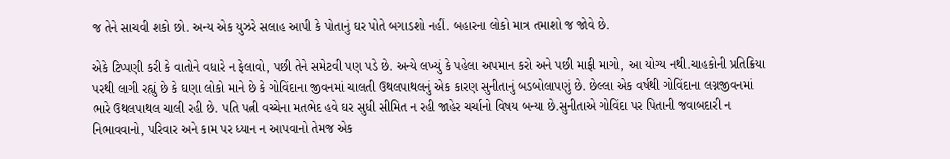જ તેને સાચવી શકો છો. અન્ય એક યુઝરે સલાહ આપી કે પોતાનું ઘર પોતે બગાડશો નહીં. બહારના લોકો માત્ર તમાશો જ જોવે છે.

એકે ટિપ્પણી કરી કે વાતોને વધારે ન ફેલાવો, પછી તેને સમેટવી પણ પડે છે. અન્યે લખ્યું કે પહેલા અપમાન કરો અને પછી માફી માગો, આ યોગ્ય નથી.ચાહકોની પ્રતિક્રિયા પરથી લાગી રહ્યું છે કે ઘણા લોકો માને છે કે ગોવિંદાના જીવનમાં ચાલતી ઉથલપાથલનું એક કારણ સુનીતાનું બડબોલાપણું છે. છેલ્લા એક વર્ષથી ગોવિંદાના લગ્નજીવનમાં ભારે ઉથલપાથલ ચાલી રહી છે. પતિ પત્ની વચ્ચેના મતભેદ હવે ઘર સુધી સીમિત ન રહી જાહેર ચર્ચાનો વિષય બન્યા છે.સુનીતાએ ગોવિંદા પર પિતાની જવાબદારી ન નિભાવવાનો, પરિવાર અને કામ પર ધ્યાન ન આપવાનો તેમજ એક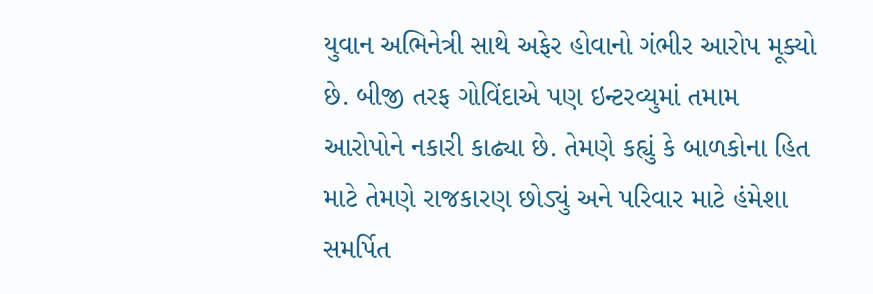યુવાન અભિનેત્રી સાથે અફેર હોવાનો ગંભીર આરોપ મૂક્યો છે. બીજી તરફ ગોવિંદાએ પણ ઇન્ટરવ્યુમાં તમામ આરોપોને નકારી કાઢ્યા છે. તેમણે કહ્યું કે બાળકોના હિત માટે તેમણે રાજકારણ છોડ્યું અને પરિવાર માટે હંમેશા સમર્પિત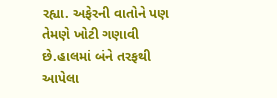રહ્યા. અફેરની વાતોને પણ તેમણે ખોટી ગણાવી છે.હાલમાં બંને તરફથી આપેલા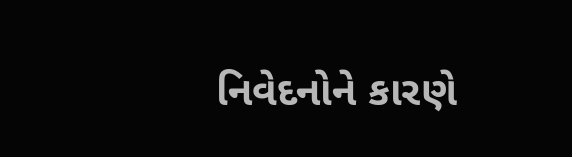નિવેદનોને કારણે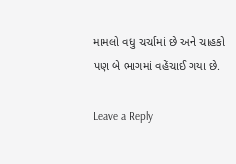મામલો વધુ ચર્ચામાં છે અને ચાહકો પણ બે ભાગમાં વહેંચાઈ ગયા છે.

Leave a Reply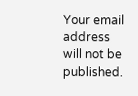Your email address will not be published.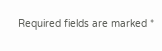Required fields are marked *